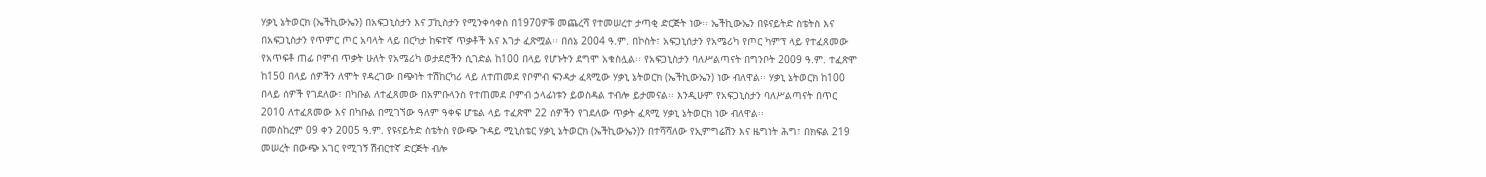ሃቃኒ ኔትወርክ (ኤችኪውኤን) በአፍጋኒስታን እና ፓኪስታን የሚንቀሳቀስ በ1970ዎቹ መጨረሻ የተመሠረተ ታጣቂ ድርጅት ነው፡፡ ኤችኪውኤን በዩናይትድ ስቴትስ እና በአፍጋኒስታን የጥምር ጦር አባላት ላይ በርካታ ከፍተኛ ጥቃቶች እና እገታ ፈጽሟል፡፡ በሰኔ 2004 ዓ.ም. በኮስት፣ አፍጋኒሰታን የአሜሪካ የጦር ካምፕ ላይ የተፈጸመው የአጥፍቶ ጠፊ ቦምብ ጥቃት ሁለት የአሜሪካ ወታደሮችን ሲገድል ከ100 በላይ የሆኑትን ደግሞ አቁስሏል፡፡ የአፍጋኒስታን ባለሥልጣናት በግንቦት 2009 ዓ.ም. ተፈጽሞ ከ150 በላይ ሰዎችን ለሞት የዳረገው በጭነት ተሽከርካሪ ላይ ለተጠመደ የቦምብ ፍንዳታ ፈጻሚው ሃቃኒ ኔትወርክ (ኤችኪውኤን) ነው ብለዋል፡፡ ሃቃኒ ኔትወርክ ከ100 በላይ ሰዎች የገደለው፣ በካቡል ለተፈጸመው በአምቡላንስ የተጠመደ ቦምብ ኃላፊነቱን ይወስዳል ተብሎ ይታመናል፡፡ እንዲሁም የአፍጋኒስታን ባለሥልጣናት በጥር 2010 ለተፈጸመው እና በካቡል በሚገኘው ዓለም ዓቀፍ ሆቴል ላይ ተፈጽሞ 22 ሰዎችን የገደለው ጥቃት ፈጻሚ ሃቃኒ ኔትወርክ ነው ብለዋል፡፡
በመስከረም 09 ቀን 2005 ዓ.ም. የዩናይትድ ስቴትስ የውጭ ጉዳይ ሚኒስቴር ሃቃኒ ኔትወርክ (ኤችኪውኤን)ን በተሻሻለው የኢምግሬሽን እና ዜግነት ሕግ፣ በክፍል 219 መሠረት በውጭ አገር የሚገኝ ሽብርተኛ ድርጅት ብሎ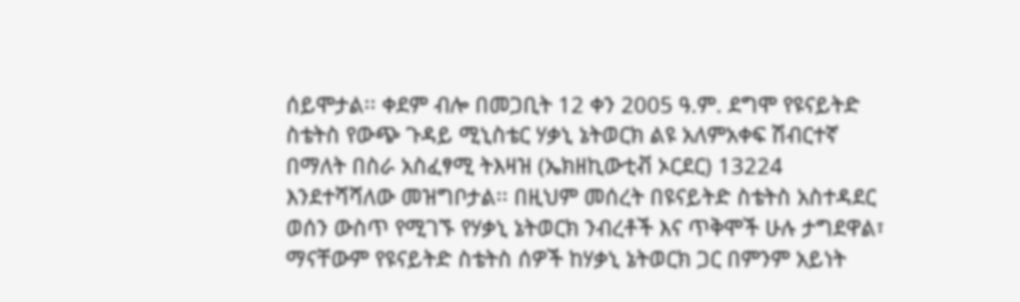ሰይሞታል፡፡ ቀደም ብሎ በመጋቢት 12 ቀን 2005 ዓ.ም. ደግሞ የዩናይትድ ስቴትስ የውጭ ጉዳይ ሚኒስቴር ሃቃኒ ኔትወርክ ልዩ አለምአቀፍ ሽብርተኛ በማለት በስራ አስፈፃሚ ትእዛዝ (ኤክዘኪውቲቭ ኦርደር) 13224 እንደተሻሻለው መዝግቦታል፡፡ በዚህም መሰረት በዩናይትድ ስቴትስ አስተዳደር ወሰን ውስጥ የሚገኙ የሃቃኒ ኔትወርክ ንብረቶች እና ጥቅሞች ሁሉ ታግደዋል፣ ማናቸውም የዩናይትድ ስቴትስ ሰዎች ከሃቃኒ ኔትወርክ ጋር በምንም አይነት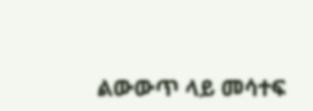ልውውጥ ላይ መሳተፍ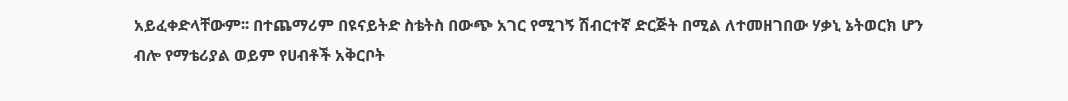አይፈቀድላቸውም፡፡ በተጨማሪም በዩናይትድ ስቴትስ በውጭ አገር የሚገኝ ሽብርተኛ ድርጅት በሚል ለተመዘገበው ሃቃኒ ኔትወርክ ሆን ብሎ የማቴሪያል ወይም የሀብቶች አቅርቦት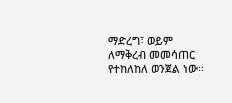ማድረግ፣ ወይም ለማቅረብ መመሳጠር የተከለከለ ወንጀል ነው፡፡